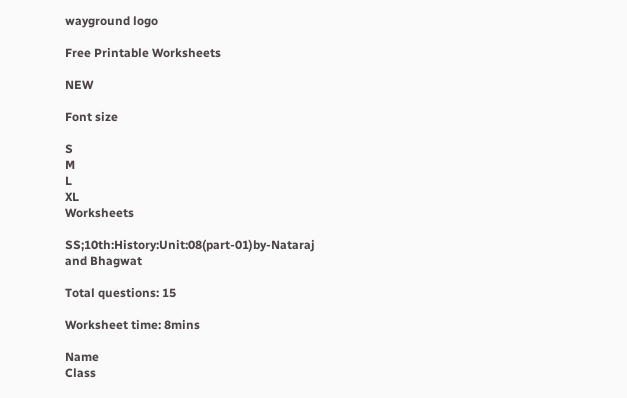wayground logo

Free Printable Worksheets

NEW

Font size

S
M
L
XL
Worksheets

SS;10th:History:Unit:08(part-01)by-Nataraj and Bhagwat

Total questions: 15

Worksheet time: 8mins

Name
Class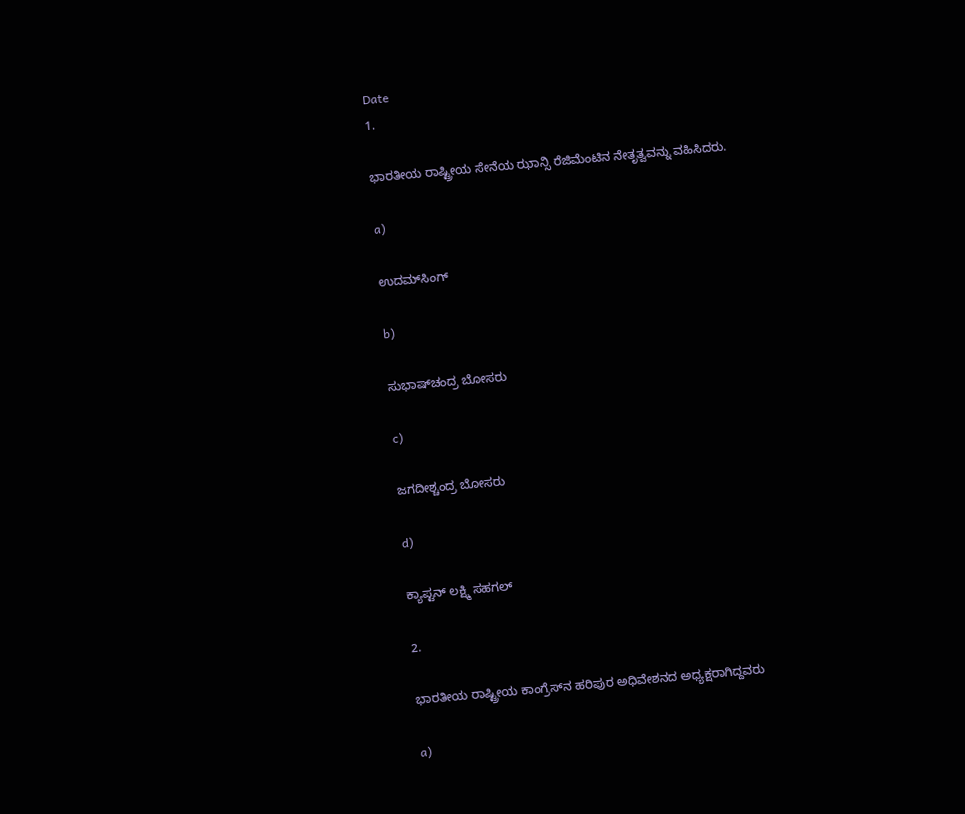Date
1.

ಭಾರತೀಯ ರಾಷ್ಟ್ರೀಯ ಸೇನೆಯ ಝಾನ್ಸಿ ರೆಜಿಮೆಂಟಿನ ನೇತೃತ್ವವನ್ನು ವಹಿಸಿದರು.

a)

ಉದಮ್‍ಸಿಂಗ್

b)

ಸುಭಾಷ್‍ಚಂದ್ರ ಬೋಸರು

c)

ಜಗದೀಶ್ಚಂದ್ರ ಬೋಸರು

d)

ಕ್ಯಾಪ್ಟನ್ ಲಕ್ಷ್ಮಿ ಸಹಗಲ್

2.

ಭಾರತೀಯ ರಾಷ್ಟ್ರೀಯ ಕಾಂಗ್ರೆಸ್‍ನ ಹರಿಪುರ ಅಧಿವೇಶನದ ಅಧ್ಯಕ್ಷರಾಗಿದ್ದವರು

a)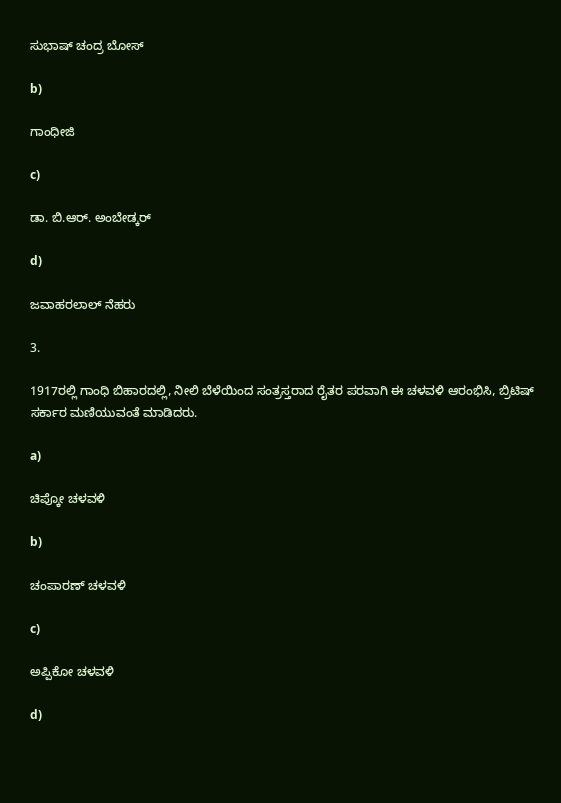ಸುಭಾಷ್ ಚಂದ್ರ ಬೋಸ್

b)

ಗಾಂಧೀಜಿ

c)

ಡಾ. ಬಿ.ಆರ್. ಅಂಬೇಡ್ಕರ್

d)

ಜವಾಹರಲಾಲ್ ನೆಹರು

3.

1917ರಲ್ಲಿ ಗಾಂಧಿ ಬಿಹಾರದಲ್ಲಿ, ನೀಲಿ ಬೆಳೆಯಿಂದ ಸಂತ್ರಸ್ತರಾದ ರೈತರ ಪರವಾಗಿ ಈ ಚಳವಳಿ ಆರಂಭಿಸಿ, ಬ್ರಿಟಿಷ್ ಸರ್ಕಾರ ಮಣಿಯುವಂತೆ ಮಾಡಿದರು.

a)

ಚಿಪ್ಕೋ ಚಳವಳಿ

b)

ಚಂಪಾರಣ್ ಚಳವಳಿ

c)

ಅಪ್ಪಿಕೋ ಚಳವಳಿ

d)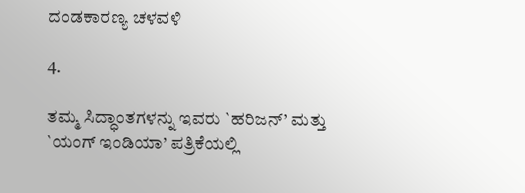ದಂಡಕಾರಣ್ಯ ಚಳವಳಿ

4.

ತಮ್ಮ ಸಿದ್ಧಾಂತಗಳನ್ನು ಇವರು `ಹರಿಜನ್’ ಮತ್ತು `ಯಂಗ್ ಇಂಡಿಯಾ’ ಪತ್ರಿಕೆಯಲ್ಲಿ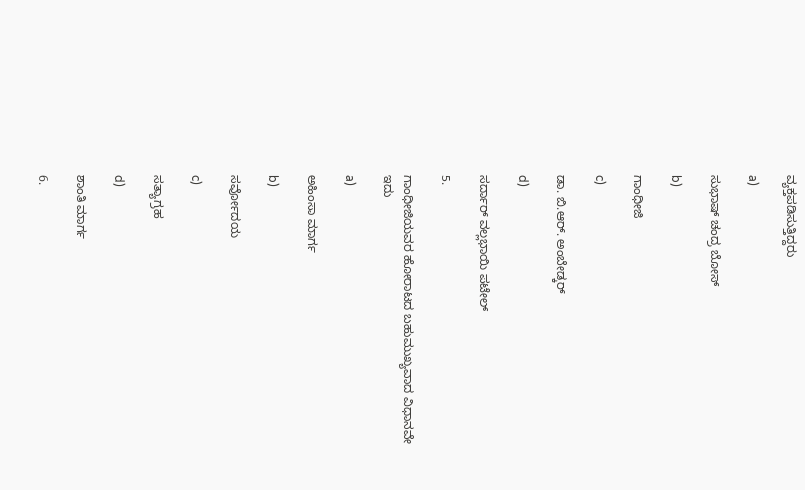ವ್ಯಕ್ತಪಡಿಸುತ್ತಿದ್ದರು

a)

ಸುಭಾಷ್ ಚಂದ್ರ ಬೋಸ್

b)

ಗಾಂಧೀಜಿ

c)

ಡಾ. ಬಿ.ಆರ್. ಅಂಬೇಡ್ಕರ್

d)

ಸರ್ದಾರ್ ವಲ್ಲಭಾಯಿ ಪಟೇಲ್

5.

ಗಾಂಧೀಜಿಯವರ ಹೋರಾಟದ ಬಹುಮುಖ್ಯವಾದ ವಿಧಾನವೇ ಇದು

a)

ಅಹಿಂಸಾ ಮಾರ್ಗ

b)

ಸರ್ವೋದಯ

c)

ಸತ್ಯಾಗ್ರಹ

d)

ಶಾಂತಿ ಮಾರ್ಗ

6.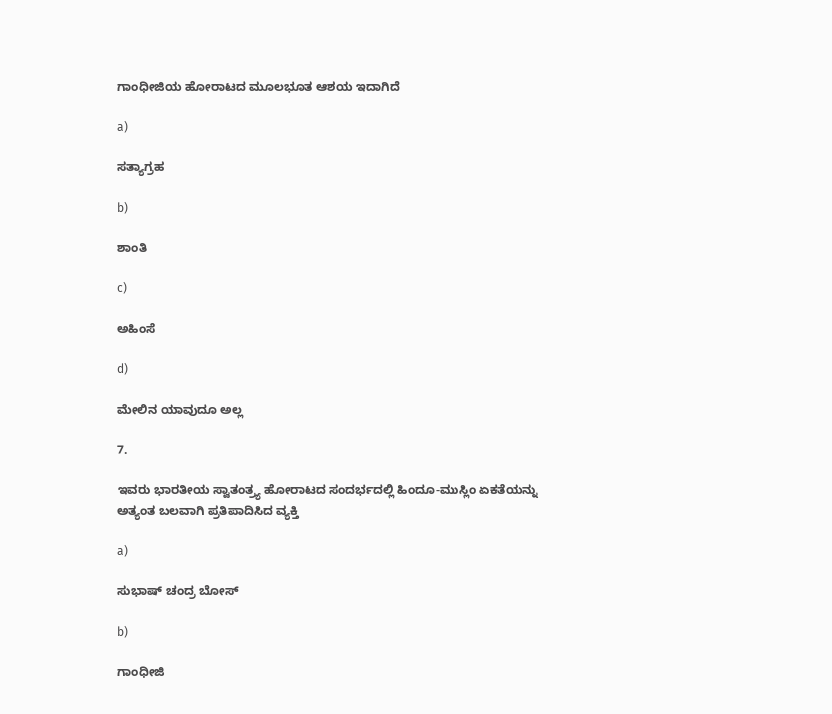ಗಾಂಧೀಜಿಯ ಹೋರಾಟದ ಮೂಲಭೂತ ಆಶಯ ಇದಾಗಿದೆ

a)

ಸತ್ಯಾಗ್ರಹ

b)

ಶಾಂತಿ

c)

ಅಹಿಂಸೆ

d)

ಮೇಲಿನ ಯಾವುದೂ ಅಲ್ಲ

7.

ಇವರು ಭಾರತೀಯ ಸ್ವಾತಂತ್ರ್ಯ ಹೋರಾಟದ ಸಂದರ್ಭದಲ್ಲಿ ಹಿಂದೂ-ಮುಸ್ಲಿಂ ಏಕತೆಯನ್ನು ಅತ್ಯಂತ ಬಲವಾಗಿ ಪ್ರತಿಪಾದಿಸಿದ ವ್ಯಕ್ತಿ

a)

ಸುಭಾಷ್ ಚಂದ್ರ ಬೋಸ್

b)

ಗಾಂಧೀಜಿ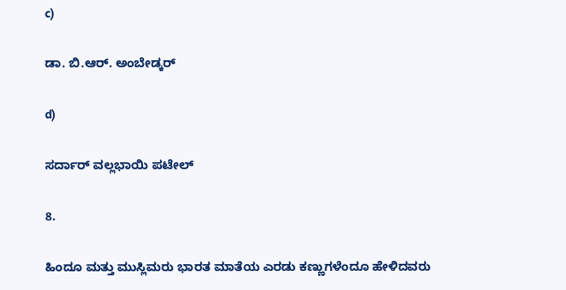c)

ಡಾ. ಬಿ.ಆರ್. ಅಂಬೇಡ್ಕರ್

d)

ಸರ್ದಾರ್ ವಲ್ಲಭಾಯಿ ಪಟೇಲ್

8.

ಹಿಂದೂ ಮತ್ತು ಮುಸ್ಲಿಮರು ಭಾರತ ಮಾತೆಯ ಎರಡು ಕಣ್ಣುಗಳೆಂದೂ ಹೇಳಿದವರು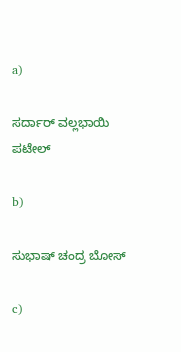a)

ಸರ್ದಾರ್ ವಲ್ಲಭಾಯಿ ಪಟೇಲ್

b)

ಸುಭಾಷ್ ಚಂದ್ರ ಬೋಸ್

c)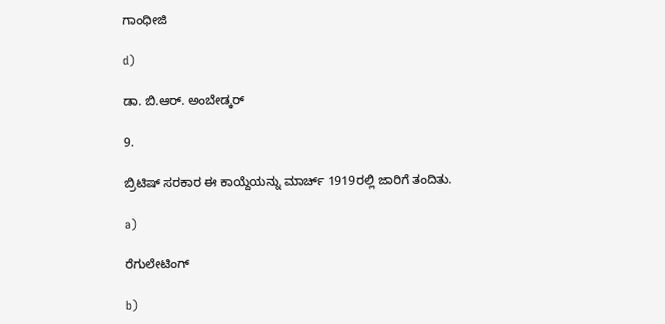ಗಾಂಧೀಜಿ

d)

ಡಾ. ಬಿ.ಆರ್. ಅಂಬೇಡ್ಕರ್

9.

ಬ್ರಿಟಿಷ್ ಸರಕಾರ ಈ ಕಾಯ್ದೆಯನ್ನು ಮಾರ್ಚ್ 1919ರಲ್ಲಿ ಜಾರಿಗೆ ತಂದಿತು.

a)

ರೆಗುಲೇಟಿಂಗ್

b)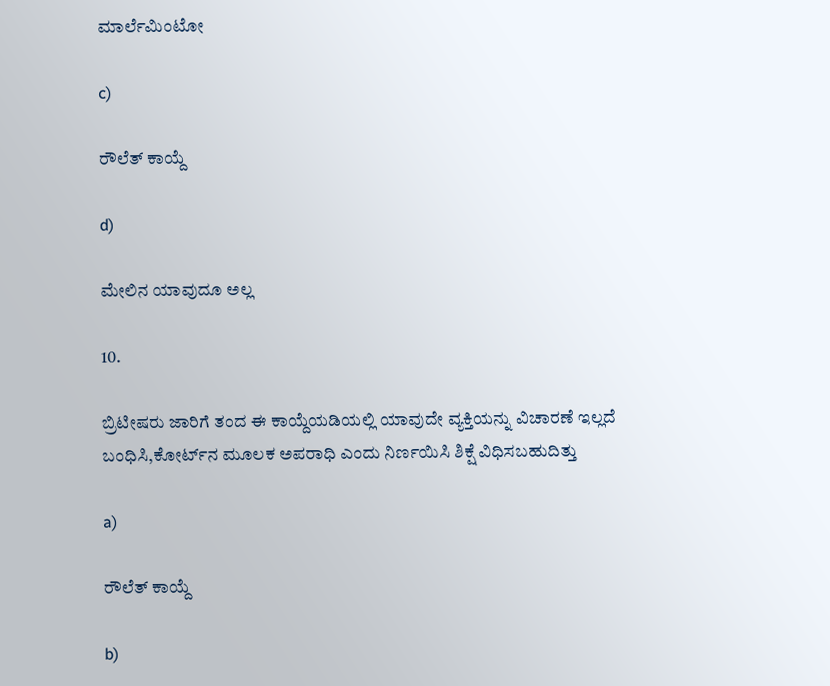ಮಾರ್ಲೆಮಿಂಟೋ

c)

ರೌಲೆತ್ ಕಾಯ್ದೆ

d)

ಮೇಲಿನ ಯಾವುದೂ ಅಲ್ಲ

10.

ಬ್ರಿಟೀಷರು ಜಾರಿಗೆ ತಂದ ಈ ಕಾಯ್ದೆಯಡಿಯಲ್ಲಿ ಯಾವುದೇ ವ್ಯಕ್ತಿಯನ್ನು ವಿಚಾರಣೆ ಇಲ್ಲದೆ ಬಂಧಿಸಿ,ಕೋರ್ಟ್‍ನ ಮೂಲಕ ಅಪರಾಧಿ ಎಂದು ನಿರ್ಣಯಿಸಿ ಶಿಕ್ಷೆ ವಿಧಿಸಬಹುದಿತ್ತು

a)

ರೌಲೆತ್ ಕಾಯ್ದೆ

b)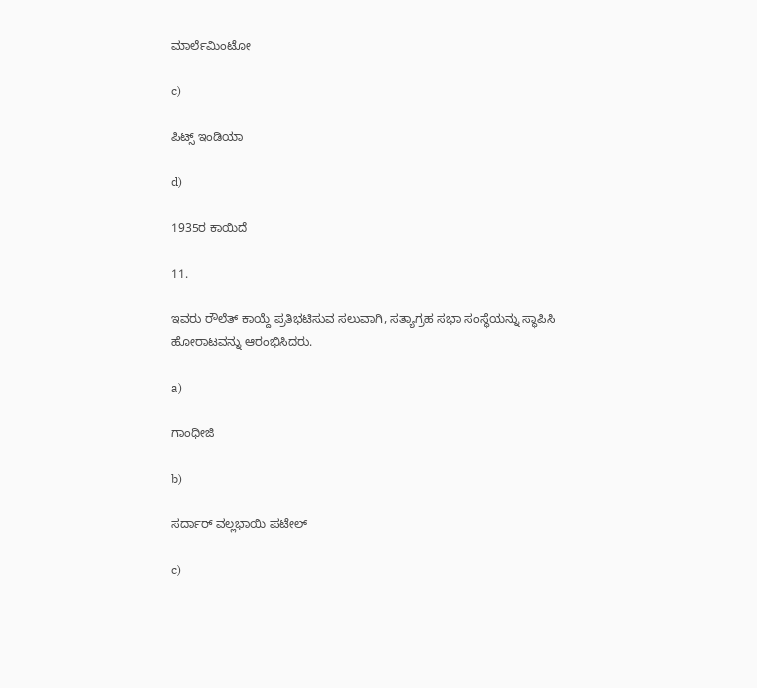ಮಾರ್ಲೆಮಿಂಟೋ

c)

ಪಿಟ್ಸ್ ಇಂಡಿಯಾ

d)

1935ರ ಕಾಯಿದೆ

11.

ಇವರು ರೌಲೆತ್ ಕಾಯ್ದೆ ಪ್ರತಿಭಟಿಸುವ ಸಲುವಾಗಿ, ಸತ್ಯಾಗ್ರಹ ಸಭಾ ಸಂಸ್ಥೆಯನ್ನು ಸ್ಥಾಪಿಸಿ ಹೋರಾಟವನ್ನು ಆರಂಭಿಸಿದರು.

a)

ಗಾಂಧೀಜಿ

b)

ಸರ್ದಾರ್ ವಲ್ಲಭಾಯಿ ಪಟೇಲ್

c)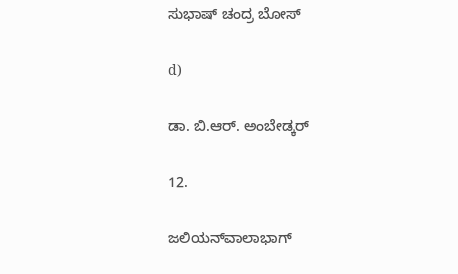ಸುಭಾಷ್ ಚಂದ್ರ ಬೋಸ್

d)

ಡಾ. ಬಿ.ಆರ್. ಅಂಬೇಡ್ಕರ್

12.

ಜಲಿಯನ್‍ವಾಲಾಭಾಗ್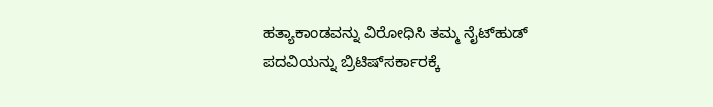ಹತ್ಯಾಕಾಂಡವನ್ನು ವಿರೋಧಿಸಿ ತಮ್ಮ ನೈಟ್‍ಹುಡ್ ಪದವಿಯನ್ನು ಬ್ರಿಟಿಷ್‍ಸರ್ಕಾರಕ್ಕೆ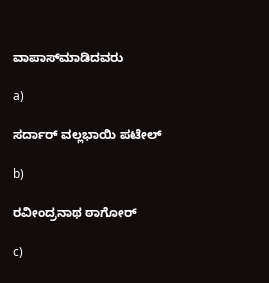ವಾಪಾಸ್‍ಮಾಡಿದವರು

a)

ಸರ್ದಾರ್ ವಲ್ಲಭಾಯಿ ಪಟೇಲ್

b)

ರವೀಂದ್ರನಾಥ ಠಾಗೋರ್

c)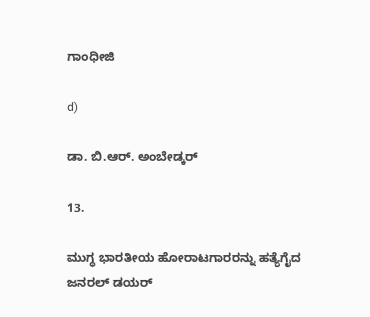ಗಾಂಧೀಜಿ

d)

ಡಾ. ಬಿ.ಆರ್. ಅಂಬೇಡ್ಕರ್

13.

ಮುಗ್ಧ ಭಾರತೀಯ ಹೋರಾಟಗಾರರನ್ನು ಹತ್ಯೆಗೈದ ಜನರಲ್ ಡಯರ್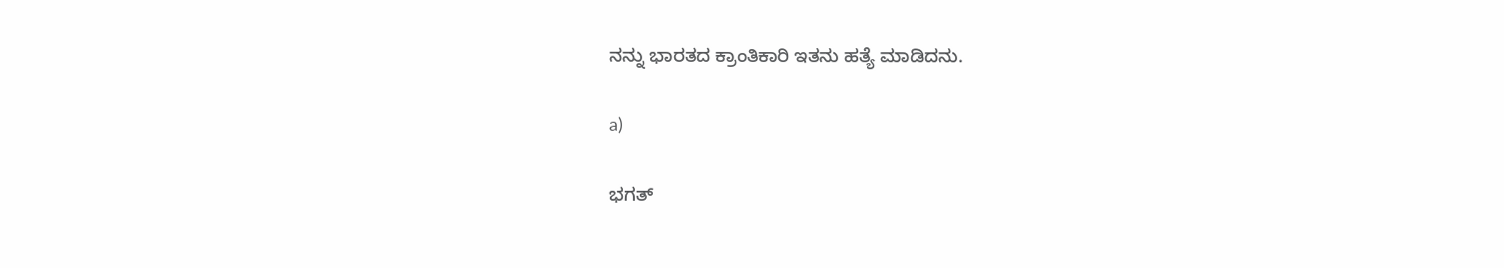ನನ್ನು ಭಾರತದ ಕ್ರಾಂತಿಕಾರಿ ಇತನು ಹತ್ಯೆ ಮಾಡಿದನು.

a)

ಭಗತ್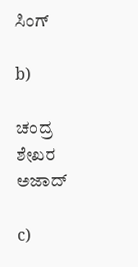ಸಿಂಗ್

b)

ಚಂದ್ರ ಶೇಖರ ಅಜಾದ್

c)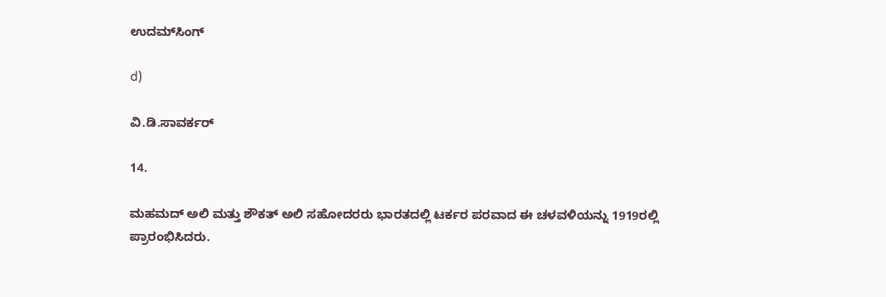ಉದಮ್‍ಸಿಂಗ್

d)

ವಿ.ಡಿ.ಸಾವರ್ಕರ್

14.

ಮಹಮದ್ ಅಲಿ ಮತ್ತು ಶೌಕತ್ ಅಲಿ ಸಹೋದರರು ಭಾರತದಲ್ಲಿ ಟರ್ಕರ ಪರವಾದ ಈ ಚಳವಳಿಯನ್ನು 1919ರಲ್ಲಿ ಪ್ರಾರಂಭಿಸಿದರು.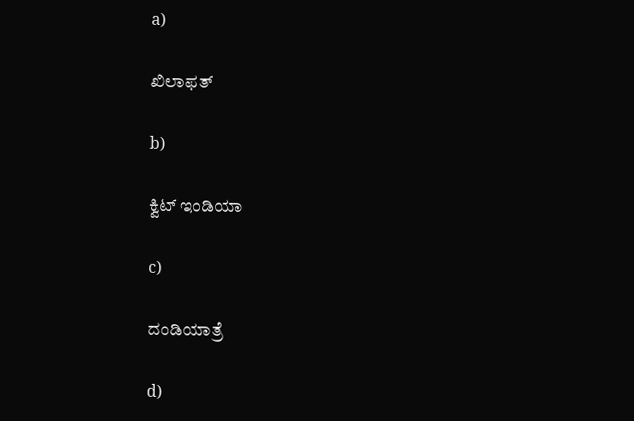a)

ಖಿಲಾಫತ್

b)

ಕ್ವಿಟ್ ಇಂಡಿಯಾ

c)

ದಂಡಿಯಾತ್ರೆ

d)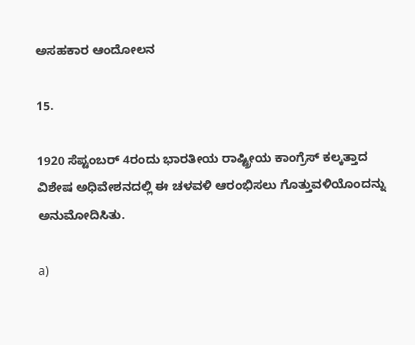ಅಸಹಕಾರ ಆಂದೋಲನ

15.

1920 ಸೆಪ್ಟಂಬರ್ 4ರಂದು ಭಾರತೀಯ ರಾಷ್ಟ್ರೀಯ ಕಾಂಗ್ರೆಸ್ ಕಲ್ಕತ್ತಾದ ವಿಶೇಷ ಅಧಿವೇಶನದಲ್ಲಿ ಈ ಚಳವಳಿ ಆರಂಭಿಸಲು ಗೊತ್ತುವಳಿಯೊಂದನ್ನು ಅನುಮೋದಿಸಿತು.

a)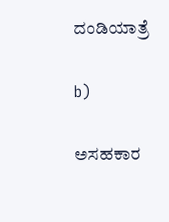ದಂಡಿಯಾತ್ರೆ

b)

ಅಸಹಕಾರ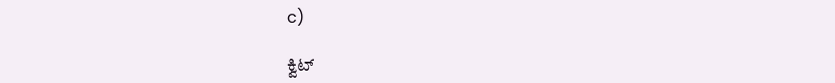c)

ಕ್ವಿಟ್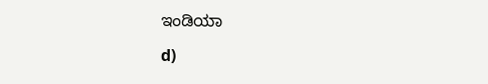ಇಂಡಿಯಾ

d)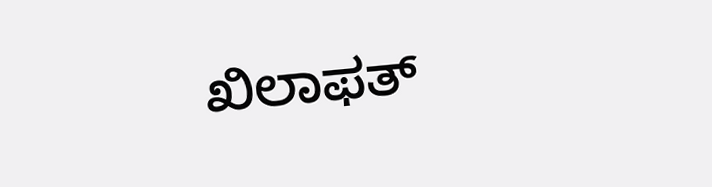ಖಿಲಾಫತ್